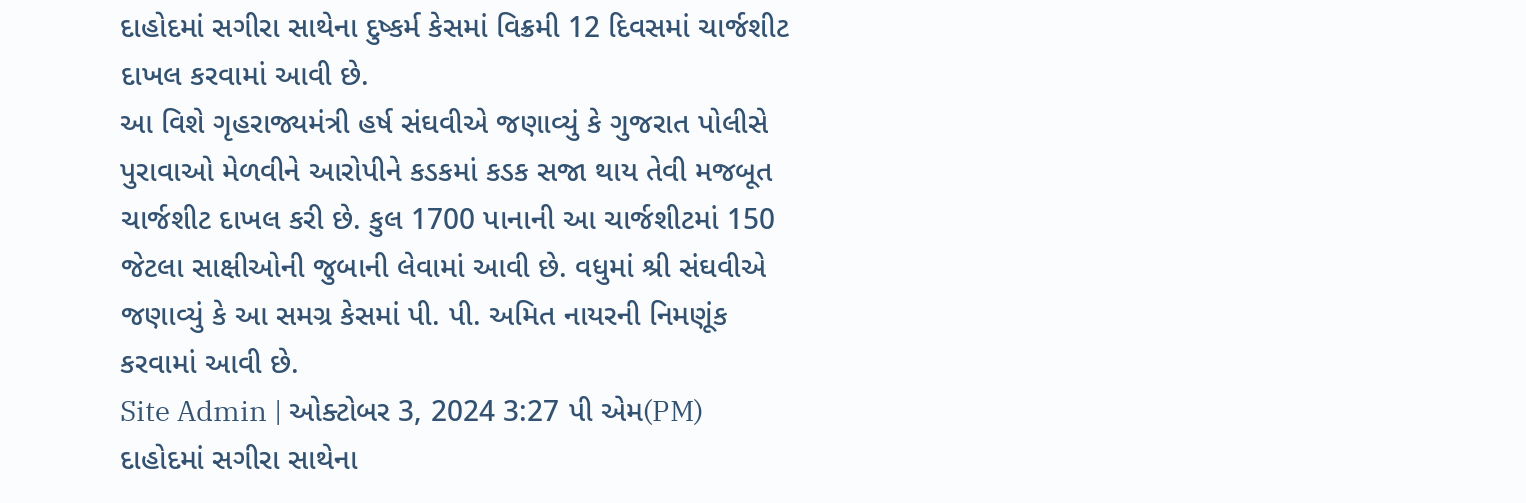દાહોદમાં સગીરા સાથેના દુષ્કર્મ કેસમાં વિક્રમી 12 દિવસમાં ચાર્જશીટ દાખલ કરવામાં આવી છે.
આ વિશે ગૃહરાજ્યમંત્રી હર્ષ સંઘવીએ જણાવ્યું કે ગુજરાત પોલીસે પુરાવાઓ મેળવીને આરોપીને કડકમાં કડક સજા થાય તેવી મજબૂત ચાર્જશીટ દાખલ કરી છે. કુલ 1700 પાનાની આ ચાર્જશીટમાં 150 જેટલા સાક્ષીઓની જુબાની લેવામાં આવી છે. વધુમાં શ્રી સંઘવીએ જણાવ્યું કે આ સમગ્ર કેસમાં પી. પી. અમિત નાયરની નિમણૂંક કરવામાં આવી છે.
Site Admin | ઓક્ટોબર 3, 2024 3:27 પી એમ(PM)
દાહોદમાં સગીરા સાથેના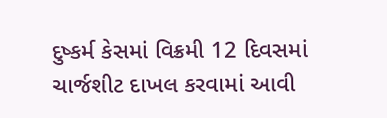દુષ્કર્મ કેસમાં વિક્રમી 12 દિવસમાં ચાર્જશીટ દાખલ કરવામાં આવી